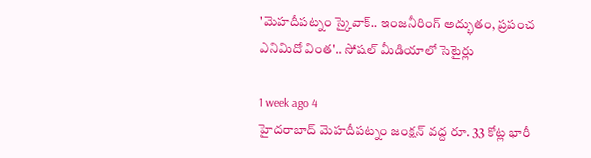'మెహదీపట్నం స్కైవాక్.. ఇంజనీరింగ్ అద్భుతం, ప్రపంచ ఎనిమిదో వింత'.. సోషల్ మీడియాలో సెటైర్లు

1 week ago 4
హైదరాబాద్‌ మెహదీపట్నం జంక్షన్ వద్ద రూ. 33 కోట్ల భారీ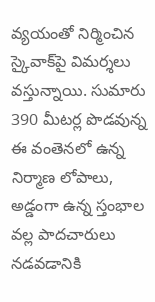వ్యయంతో నిర్మించిన స్కైవాక్‌పై విమర్శలు వస్తున్నాయి. సుమారు 390 మీటర్ల పొడవున్న ఈ వంతెనలో ఉన్న నిర్మాణ లోపాలు, అడ్డంగా ఉన్న స్తంభాల వల్ల పాదచారులు నడవడానికి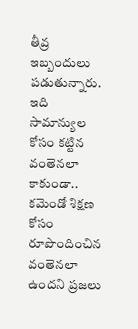తీవ్ర ఇబ్బందులు పడుతున్నారు. ఇది సామాన్యుల కోసం కట్టిన వంతెనలా కాకుండా.. కమెండో శిక్షణ కోసం రూపొందించిన వంతెనలా ఉందని ప్రజలు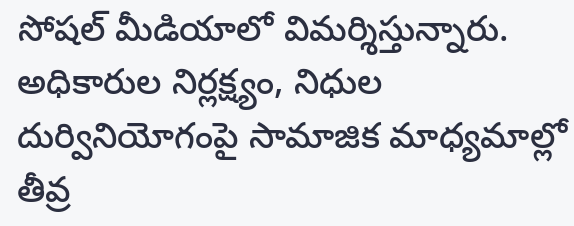సోషల్ మీడియాలో విమర్శిస్తున్నారు. అధికారుల నిర్లక్ష్యం, నిధుల దుర్వినియోగంపై సామాజిక మాధ్యమాల్లో తీవ్ర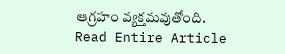ఆగ్రహం వ్యక్తమవుతోంది.
Read Entire Article